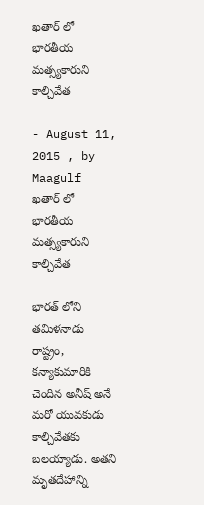ఖతార్ లో భారతీయ మత్స్యకారుని కాల్చివేత

- August 11, 2015 , by Maagulf
ఖతార్ లో భారతీయ మత్స్యకారుని కాల్చివేత

భారత్ లోని తమిళనాడు రాష్ట్రం, కన్యాకుమారికి చెందిన అనీష్ అనే  మరో యువకుడు కాల్చివేతకు బలయ్యాడు. అతని మృతదేహాన్ని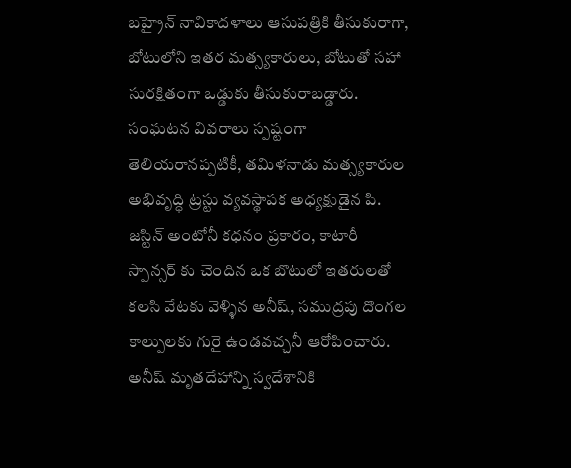బహ్రైన్ నావికాదళాలు ఆసుపత్రికి తీసుకురాగా, బోటులోని ఇతర మత్స్యకారులు, బోటుతో సహా  సురక్షితంగా ఒడ్డుకు తీసుకురాబడ్డారు. సంఘటన వివరాలు స్పష్టంగా తెలియరానప్పటికీ, తమిళనాడు మత్స్యకారుల అభివృద్ధి ట్రస్టు వ్యవస్థాపక అధ్యక్షుడైన పి. జస్టిన్ అంటోనీ కధనం ప్రకారం, కాటారీ స్పాన్సర్ కు చెందిన ఒక బొటులో ఇతరులతో కలసి వేటకు వెళ్ళిన అనీష్, సముద్రపు దొంగల కాల్పులకు గురై ఉండవచ్చనీ ఆరోపించారు. అనీష్ మృతదేహాన్ని స్వదేశానికి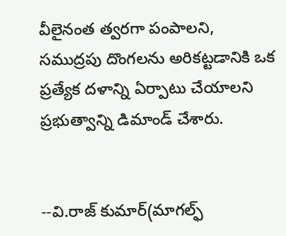వీలైనంత త్వరగా పంపాలని, సముద్రపు దొంగలను అరికట్టడానికి ఒక ప్రత్యేక దళాన్ని ఏర్పాటు చేయాలని ప్రభుత్వాన్ని డిమాండ్ చేశారు.


--వి.రాజ్ కుమార్(మాగల్ఫ్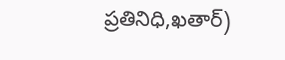ప్రతినిధి,ఖతార్)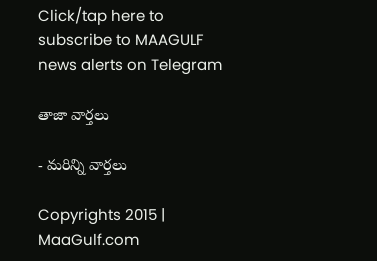Click/tap here to subscribe to MAAGULF news alerts on Telegram

తాజా వార్తలు

- మరిన్ని వార్తలు

Copyrights 2015 | MaaGulf.com